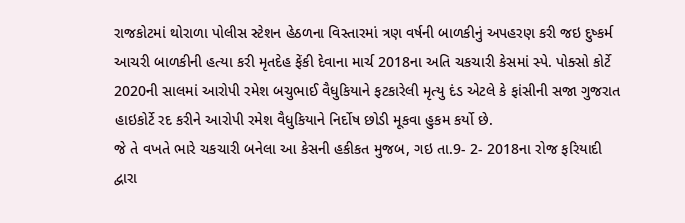રાજકોટમાં થોરાળા પોલીસ સ્ટેશન હેઠળના વિસ્તારમાં ત્રણ વર્ષની બાળકીનું અપહરણ કરી જઇ દુષ્કર્મ આચરી બાળકીની હત્યા કરી મૃતદેહ ફેંકી દેવાના માર્ચ 2018ના અતિ ચકચારી કેસમાં સ્પે. પોક્સો કોર્ટે 2020ની સાલમાં આરોપી રમેશ બચુભાઈ વૈધુકિયાને ફટકારેલી મૃત્યુ દંડ એટલે કે ફાંસીની સજા ગુજરાત હાઇકોર્ટે રદ કરીને આરોપી રમેશ વૈધુકિયાને નિર્દોષ છોડી મૂકવા હુકમ કર્યો છે.
જે તે વખતે ભારે ચકચારી બનેલા આ કેસની હકીકત મુજબ, ગઇ તા.9- 2- 2018ના રોજ ફરિયાદી દ્વારા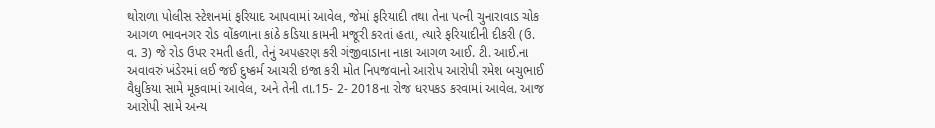થોરાળા પોલીસ સ્ટેશનમાં ફરિયાદ આપવામાં આવેલ, જેમાં ફરિયાદી તથા તેના પત્ની ચુનારાવાડ ચોક આગળ ભાવનગર રોડ વોંકળાના કાંઠે કડિયા કામની મજૂરી કરતાં હતા, ત્યારે ફરિયાદીની દીકરી (ઉ. વ. 3) જે રોડ ઉપર રમતી હતી, તેનું અપહરણ કરી ગંજીવાડાના નાકા આગળ આઈ. ટી. આઈ.ના અવાવરું ખંડેરમાં લઈ જઈ દુષ્કર્મ આચરી ઇજા કરી મોત નિપજવાનો આરોપ આરોપી રમેશ બચુભાઈ વૈધુકિયા સામે મૂકવામાં આવેલ, અને તેની તા.15- 2- 2018ના રોજ ધરપકડ કરવામાં આવેલ. આજ આરોપી સામે અન્ય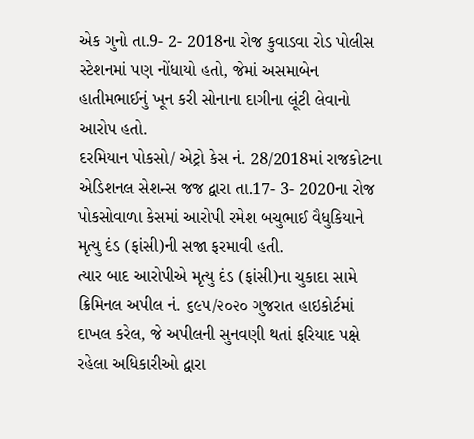એક ગુનો તા.9- 2- 2018ના રોજ કુવાડવા રોડ પોલીસ સ્ટેશનમાં પણ નોંધાયો હતો, જેમાં અસમાબેન હાતીમભાઈનું ખૂન કરી સોનાના દાગીના લૂંટી લેવાનો આરોપ હતો.
દરમિયાન પોકસો/ એટ્રો કેસ નં. 28/2018માં રાજકોટના એડિશનલ સેશન્સ જજ દ્વારા તા.17- 3- 2020ના રોજ પોકસોવાળા કેસમાં આરોપી રમેશ બચુભાઈ વૈધુકિયાને મૃત્યુ દંડ (ફાંસી)ની સજા ફરમાવી હતી.
ત્યાર બાદ આરોપીએ મૃત્યુ દંડ (ફાંસી)ના ચુકાદા સામે ક્રિમિનલ અપીલ નં. ૬૯૫/૨૦૨૦ ગુજરાત હાઇકોર્ટમાં દાખલ કરેલ, જે અપીલની સુનવણી થતાં ફરિયાદ પક્ષે રહેલા અધિકારીઓ દ્વારા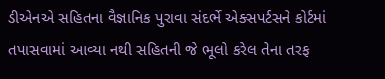ડીએનએ સહિતના વૈજ્ઞાનિક પુરાવા સંદર્ભે એક્સપર્ટસને કોર્ટમાં તપાસવામાં આવ્યા નથી સહિતની જે ભૂલો કરેલ તેના તરફ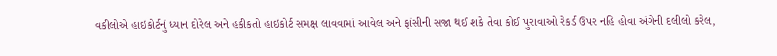વકીલોએ હાઇકોર્ટનું ધ્યાન દોરેલ અને હકીકતો હાઇકોર્ટ સમક્ષ લાવવામાં આવેલ અને ફાંસીની સજા થઈ શકે તેવા કોઈ પુરાવાઓ રેકર્ડ ઉપર નહિ હોવા અંગેની દલીલો કરેલ,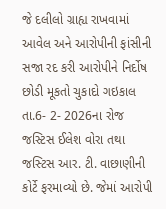જે દલીલો ગ્રાહ્ય રાખવામાં આવેલ અને આરોપીની ફાંસીની સજા રદ કરી આરોપીને નિર્દોષ છોડી મૂકતો ચુકાદો ગઇકાલ તા.6- 2- 2026ના રોજ જસ્ટિસ ઈલેશ વોરા તથા જસ્ટિસ આર. ટી. વાછાણીની કોર્ટે ફરમાવ્યો છે. જેમાં આરોપી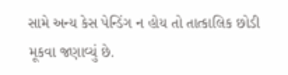સામે અન્ય કેસ પેન્ડિંગ ન હોય તો તાત્કાલિક છોડી મૂકવા જણાવ્યું છે.